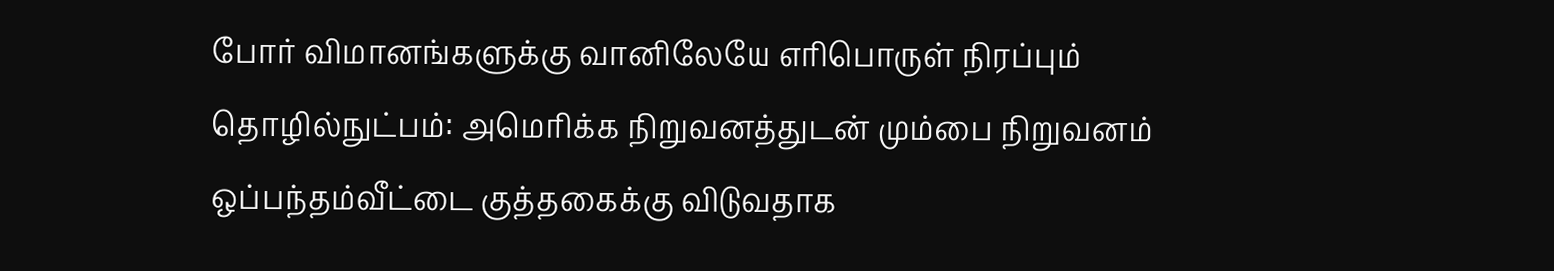போர் விமானங்களுக்கு வானிலேயே எரிபொருள் நிரப்பும் தொழில்நுட்பம்: அமெரிக்க நிறுவனத்துடன் மும்பை நிறுவனம் ஒப்பந்தம்வீட்டை குத்தகைக்கு விடுவதாக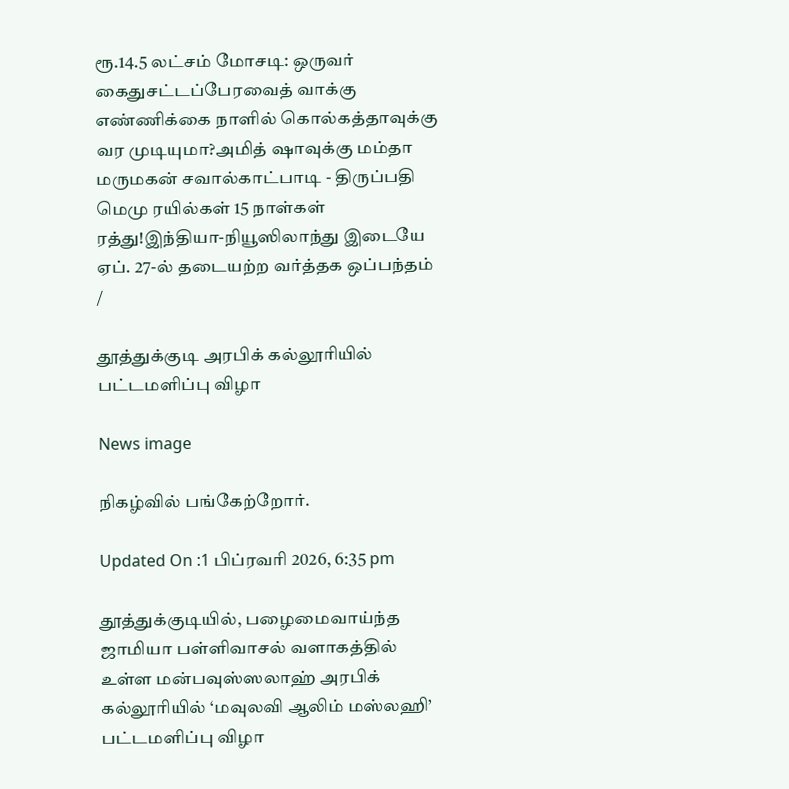ரூ.14.5 லட்சம் மோசடி: ஒருவர் கைதுசட்டப்பேரவைத் வாக்கு எண்ணிக்கை நாளில் கொல்கத்தாவுக்கு வர முடியுமா?அமித் ஷாவுக்கு மம்தா மருமகன் சவால்காட்பாடி - திருப்பதி மெமு ரயில்கள் 15 நாள்கள் ரத்து!இந்தியா-நியூஸிலாந்து இடையே ஏப். 27-ல் தடையற்ற வர்த்தக ஒப்பந்தம்
/

தூத்துக்குடி அரபிக் கல்லூரியில் பட்டமளிப்பு விழா

News image

நிகழ்வில் பங்கேற்றோர்.

Updated On :1 பிப்ரவரி 2026, 6:35 pm

தூத்துக்குடியில், பழைமைவாய்ந்த ஜாமியா பள்ளிவாசல் வளாகத்தில் உள்ள மன்பவுஸ்ஸலாஹ் அரபிக் கல்லூரியில் ‘மவுலவி ஆலிம் மஸ்லஹி’ பட்டமளிப்பு விழா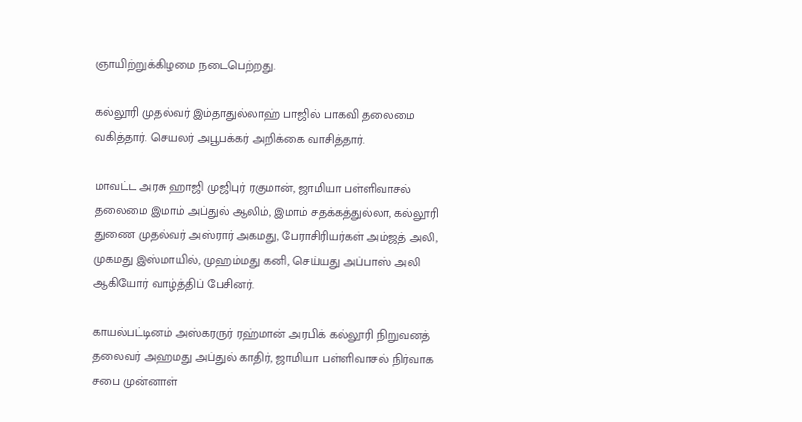ஞாயிற்றுக்கிழமை நடைபெற்றது.

கல்லூரி முதல்வர் இம்தாதுல்லாஹ் பாஜில் பாகவி தலைமை வகித்தார். செயலர் அபூபக்கர் அறிக்கை வாசித்தார்.

மாவட்ட அரசு ஹாஜி முஜிபுர் ரகுமான், ஜாமியா பள்ளிவாசல் தலைமை இமாம் அப்துல் ஆலிம், இமாம் சதக்கத்துல்லா, கல்லூரி துணை முதல்வர் அஸ்ரார் அகமது, பேராசிரியர்கள் அம்ஜத் அலி, முகமது இஸ்மாயில், முஹம்மது கனி, செய்யது அப்பாஸ் அலி ஆகியோர் வாழ்த்திப் பேசினர்.

காயல்பட்டினம் அஸ்கரருர் ரஹ்மான் அரபிக் கல்லூரி நிறுவனத் தலைவர் அஹமது அப்துல் காதிர், ஜாமியா பள்ளிவாசல் நிர்வாக சபை முன்னாள்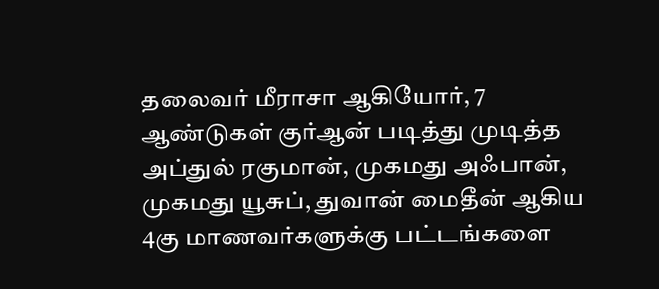தலைவர் மீராசா ஆகியோர், 7 ஆண்டுகள் குர்ஆன் படித்து முடித்த அப்துல் ரகுமான், முகமது அஃபான், முகமது யூசுப், துவான் மைதீன் ஆகிய 4கு மாணவர்களுக்கு பட்டங்களை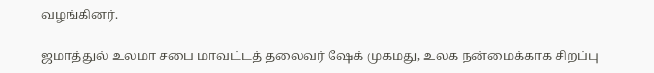வழங்கினர்.

ஜமாத்துல் உலமா சபை மாவட்டத் தலைவர் ஷேக் முகமது, உலக நன்மைக்காக சிறப்பு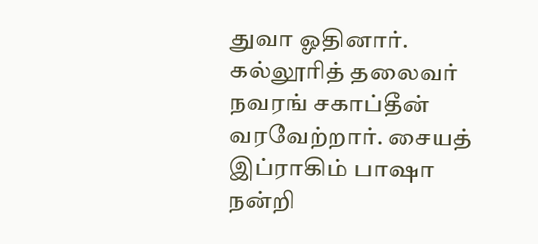துவா ஓதினார். கல்லூரித் தலைவர் நவரங் சகாப்தீன் வரவேற்றார். சையத் இப்ராகிம் பாஷா நன்றி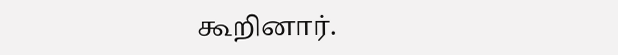கூறினார்.